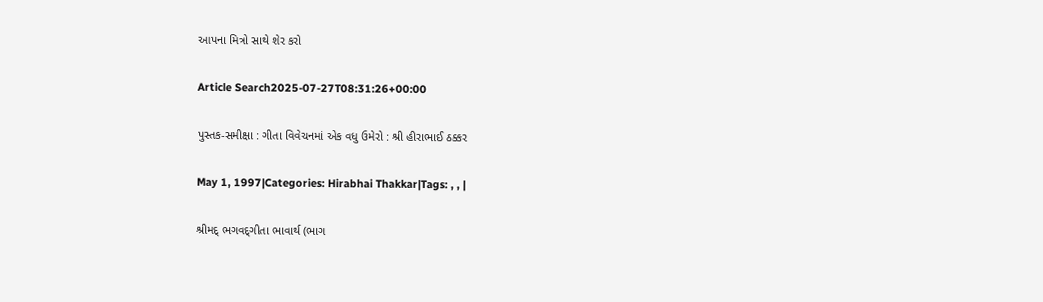આપના મિત્રો સાથે શેર કરો

Article Search2025-07-27T08:31:26+00:00

પુસ્તક-સમીક્ષા : ગીતા વિવેચનમાં એક વધુ ઉમેરો : શ્રી હીરાભાઈ ઠક્કર

May 1, 1997|Categories: Hirabhai Thakkar|Tags: , , |

શ્રીમદ્ ભગવદ્‌ગીતા ભાવાર્થ (ભાગ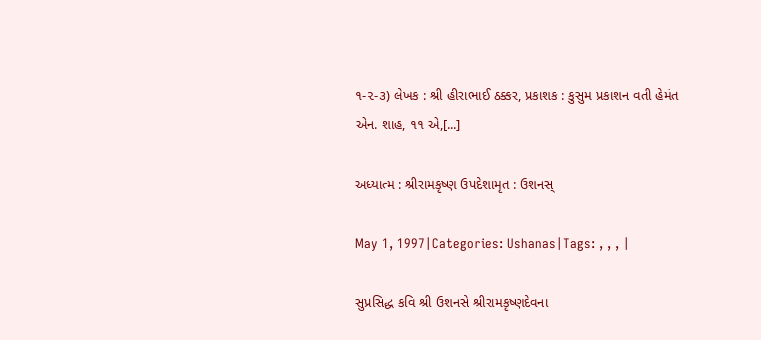૧-૨-૩) લેખક : શ્રી હીરાભાઈ ઠક્કર, પ્રકાશક : કુસુમ પ્રકાશન વતી હેમંત એન. શાહ, ૧૧ એ,[...]

અધ્યાત્મ : શ્રીરામકૃષ્ણ ઉપદેશામૃત : ઉશનસ્

May 1, 1997|Categories: Ushanas|Tags: , , , |

સુપ્રસિદ્ધ કવિ શ્રી ઉશનસે શ્રીરામકૃષ્ણદેવના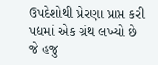ઉપદેશોથી પ્રેરણા પ્રાપ્ત કરી પદ્યમાં એક ગ્રંથ લખ્યો છે જે હજુ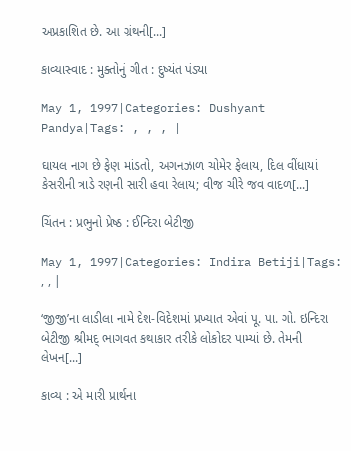અપ્રકાશિત છે. આ ગ્રંથની[...]

કાવ્યાસ્વાદ : મુક્તોનું ગીત : દુષ્યંત પંડ્યા

May 1, 1997|Categories: Dushyant Pandya|Tags: , , , |

ઘાયલ નાગ છે ફેણ માંડતો, અગનઝાળ ચોમેર ફેલાય, દિલ વીંધાયાં કેસરીની ત્રાડે રણની સારી હવા રેલાય; વીજ ચીરે જવ વાદળ[...]

ચિંતન : પ્રભુનો પ્રેષ્ઠ : ઈન્દિરા બેટીજી

May 1, 1997|Categories: Indira Betiji|Tags: , , |

‘જીજી’ના લાડીલા નામે દેશ-વિદેશમાં પ્રખ્યાત એવાં પૂ. પા. ગો. ઇન્દિરા બેટીજી શ્રીમદ્ ભાગવત કથાકાર તરીકે લોકોદર પામ્યાં છે. તેમની લેખન[...]

કાવ્ય : એ મારી પ્રાર્થના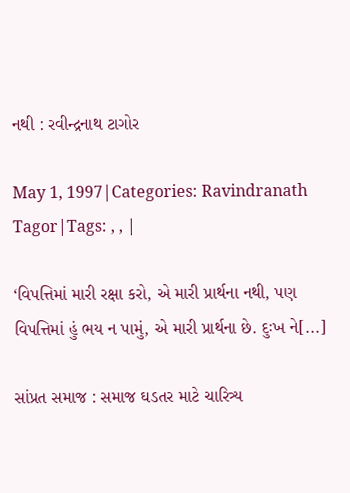નથી : રવીન્દ્રનાથ ટાગોર

May 1, 1997|Categories: Ravindranath Tagor|Tags: , , |

‘વિપત્તિમાં મારી રક્ષા કરો, એ મારી પ્રાર્થના નથી, પણ વિપત્તિમાં હું ભય ન પામું, એ મારી પ્રાર્થના છે. દુઃખ ને[...]

સાંપ્રત સમાજ : સમાજ ઘડતર માટે ચારિત્ર્ય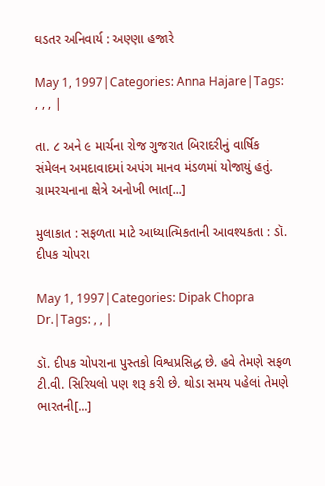ઘડતર અનિવાર્ય : અણ્ણા હજારે

May 1, 1997|Categories: Anna Hajare|Tags: , , , |

તા. ૮ અને ૯ માર્ચના રોજ ગુજરાત બિરાદરીનું વાર્ષિક સંમેલન અમદાવાદમાં અપંગ માનવ મંડળમાં યોજાયું હતું. ગ્રામરચનાના ક્ષેત્રે અનોખી ભાત[...]

મુલાકાત : સફળતા માટે આધ્યાત્મિકતાની આવશ્યકતા : ડૉ. દીપક ચોપરા

May 1, 1997|Categories: Dipak Chopra Dr.|Tags: , , |

ડૉ. દીપક ચોપરાના પુસ્તકો વિશ્વપ્રસિદ્ધ છે. હવે તેમણે સફળ ટી.વી. સિરિયલો પણ શરૂ કરી છે. થોડા સમય પહેલાં તેમણે ભારતની[...]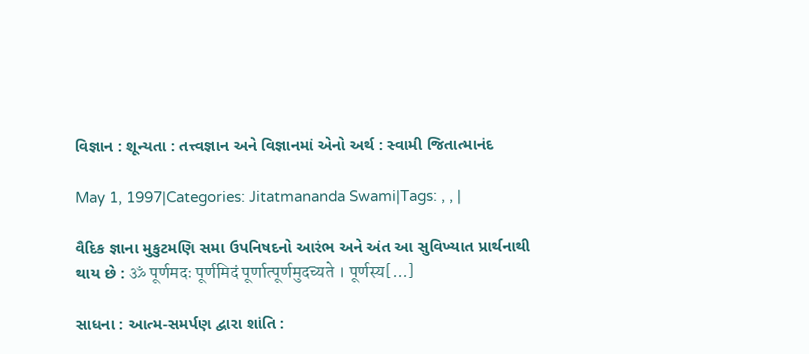વિજ્ઞાન : શૂન્યતા : તત્ત્વજ્ઞાન અને વિજ્ઞાનમાં એનો અર્થ : સ્વામી જિતાત્માનંદ

May 1, 1997|Categories: Jitatmananda Swami|Tags: , , |

વૈદિક જ્ઞાના મુકુટમણિ સમા ઉપનિષદનો આરંભ અને અંત આ સુવિખ્યાત પ્રાર્થનાથી થાય છે : ॐ पूर्णमदः पूर्णमिदं पूर्णात्पूर्णमुदच्यते । पूर्णस्य[...]

સાધના : આત્મ-સમર્પણ દ્વારા શાંતિ :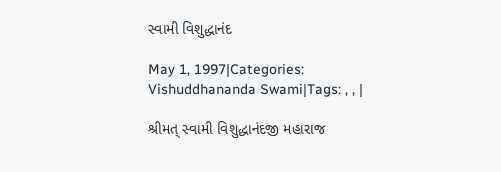સ્વામી વિશુદ્ધાનંદ

May 1, 1997|Categories: Vishuddhananda Swami|Tags: , , |

શ્રીમત્ સ્વામી વિશુદ્ધાનંદજી મહારાજ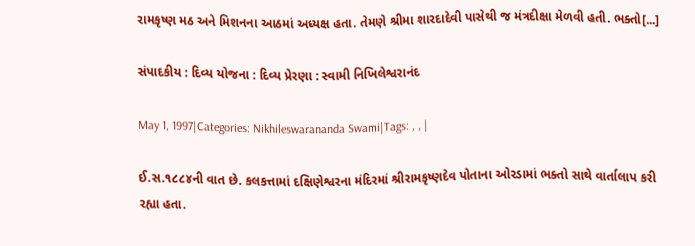રામકૃષ્ણ મઠ અને મિશનના આઠમાં અધ્યક્ષ હતા. તેમણે શ્રીમા શારદાદેવી પાસેથી જ મંત્રદીક્ષા મેળવી હતી. ભક્તો[...]

સંપાદકીય : દિવ્ય યોજના : દિવ્ય પ્રેરણા : સ્વામી નિખિલેશ્વરાનંદ

May 1, 1997|Categories: Nikhileswarananda Swami|Tags: , , |

ઈ.સ.૧૮૮૪ની વાત છે. કલકત્તામાં દક્ષિણેશ્વરના મંદિરમાં શ્રીરામકૃષ્ણદેવ પોતાના ઓરડામાં ભક્તો સાથે વાર્તાલાપ કરી રહ્યા હતા.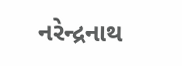નરેન્દ્રનાથ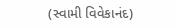(સ્વામી વિવેકાનંદ)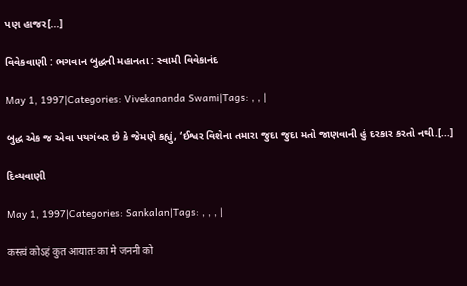પણ હાજર[...]

વિવેકવાણી : ભગવાન બુદ્ધની મહાનતા : સ્વામી વિવેકાનંદ

May 1, 1997|Categories: Vivekananda Swami|Tags: , , |

બુદ્ધ એક જ એવા પયગંબર છે કે જેમણે કહ્યું, ‘ઈશ્વર વિશેના તમારા જુદા જુદા મતો જાણવાની હું દરકાર કરતો નથી.[...]

દિવ્યવાણી

May 1, 1997|Categories: Sankalan|Tags: , , , |

कस्त्वं कोऽहं कुत आयातः का मे जननी को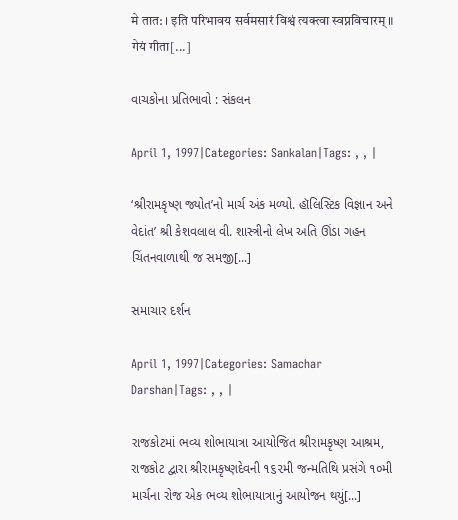मे तात: । इति परिभावय सर्वमसारं विश्वं त्यक्त्वा स्वप्नविचारम् ॥ गेयं गीता[...]

વાચકોના પ્રતિભાવો : સંકલન

April 1, 1997|Categories: Sankalan|Tags: , , |

‘શ્રીરામકૃષ્ણ જ્યોત’નો માર્ચ અંક મળ્યો. હૉલિસ્ટિક વિજ્ઞાન અને વેદાંત’ શ્રી કેશવલાલ વી. શાસ્ત્રીનો લેખ અતિ ઊંડા ગહન ચિંતનવાળાથી જ સમજી[...]

સમાચાર દર્શન

April 1, 1997|Categories: Samachar Darshan|Tags: , , |

રાજકોટમાં ભવ્ય શોભાયાત્રા આયોજિત શ્રીરામકૃષ્ણ આશ્રમ, રાજકોટ દ્વારા શ્રીરામકૃષ્ણદેવની ૧૬૨મી જન્મતિથિ પ્રસંગે ૧૦મી માર્ચના રોજ એક ભવ્ય શોભાયાત્રાનું આયોજન થયું[...]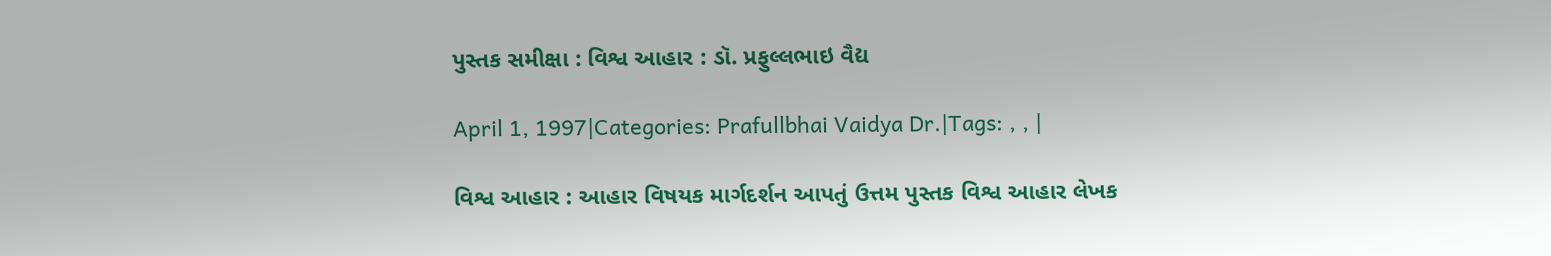પુસ્તક સમીક્ષા : વિશ્વ આહાર : ડૉ. પ્રફુલ્લભાઇ વૈદ્ય

April 1, 1997|Categories: Prafullbhai Vaidya Dr.|Tags: , , |

વિશ્વ આહાર : આહાર વિષયક માર્ગદર્શન આપતું ઉત્તમ પુસ્તક વિશ્વ આહાર લેખક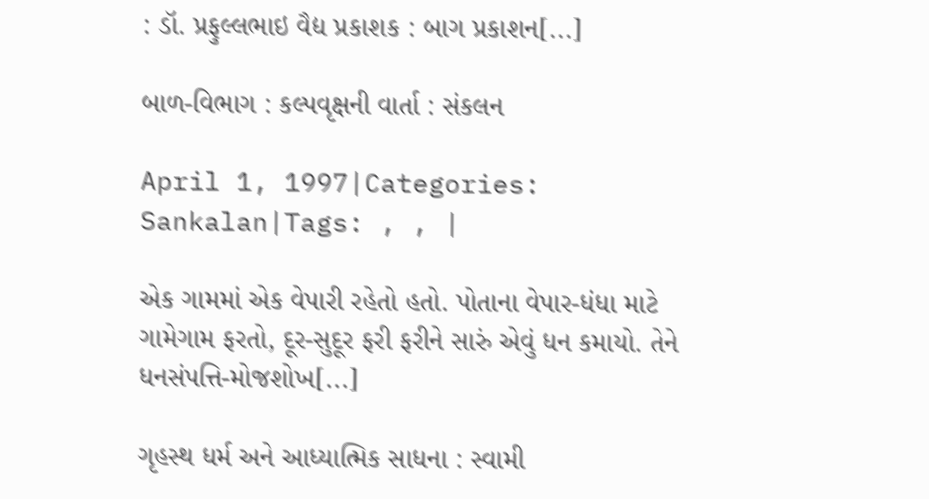: ડૉ. પ્રફુલ્લભાઇ વૈદ્ય પ્રકાશક : બાગ પ્રકાશન[...]

બાળ-વિભાગ : કલ્પવૃક્ષની વાર્તા : સંકલન

April 1, 1997|Categories: Sankalan|Tags: , , |

એક ગામમાં એક વેપારી રહેતો હતો. પોતાના વેપાર-ધંધા માટે ગામેગામ ફરતો, દૂર-સુદૂર ફરી ફરીને સારું એવું ધન કમાયો. તેને ધનસંપત્તિ-મોજશોખ[...]

ગૃહસ્થ ધર્મ અને આધ્યાત્મિક સાધના : સ્વામી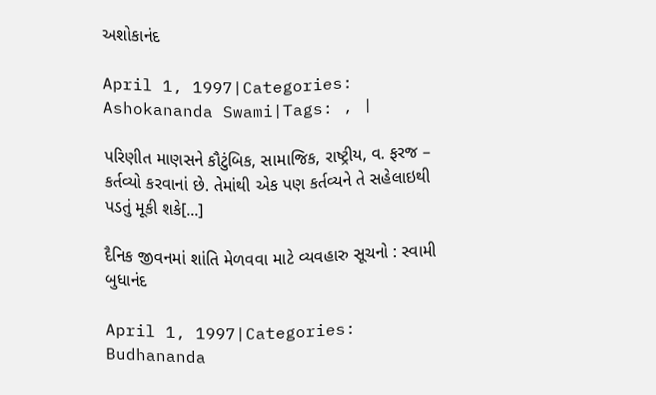અશોકાનંદ

April 1, 1997|Categories: Ashokananda Swami|Tags: , |

પરિણીત માણસને કૌટુંબિક, સામાજિક, રાષ્ટ્રીય, વ. ફરજ – કર્તવ્યો કરવાનાં છે. તેમાંથી એક પણ કર્તવ્યને તે સહેલાઇથી પડતું મૂકી શકે[...]

દૈનિક જીવનમાં શાંતિ મેળવવા માટે વ્યવહારુ સૂચનો : સ્વામી બુધાનંદ

April 1, 1997|Categories: Budhananda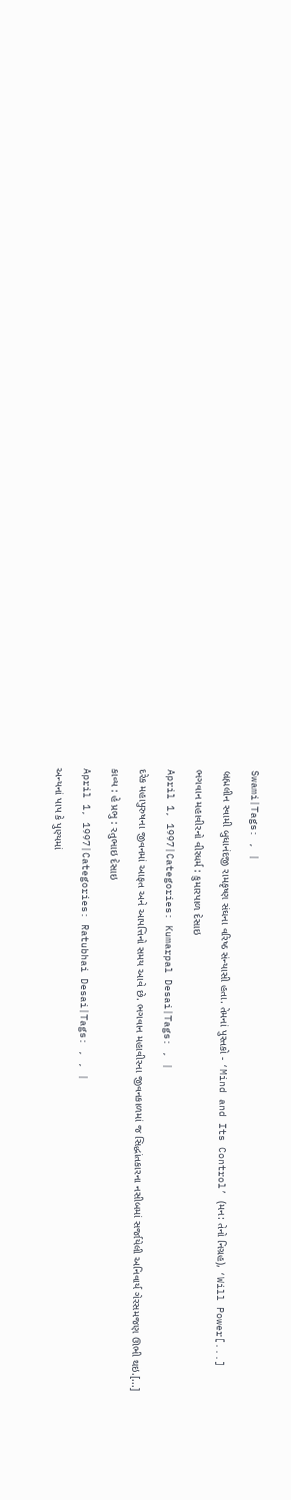Swami|Tags: , |

બ્રહ્મલીન સ્વામી બુધાનંદજી રામકૃષ્ણ સંઘના વરિષ્ઠ સંન્યાસી હતા. તેમનાં પુસ્તકો - ‘Mind and Its Control’ (મન: તેનો નિગ્રહ), ‘Will Power[...]

ભગવાન મહાવીરનો વીરધર્મ : કુમારપાળ દેસાઇ

April 1, 1997|Categories: Kumarpal Desai|Tags: , |

દરેક મહાપુરુષના જીવનમાં આફત અને આપત્તિનો સમય આવે છે. ભગવાન મહાવીરના જીવનકાળમાં જ સિદ્ધાંતકારના નસીબમાં સર્જાયેલી અનિવાર્ય ગેરસમજણ ઊભી થઇ.[...]

કાવ્ય : હે પ્રભુ : રતુભાઇ દેસાઇ

April 1, 1997|Categories: Ratubhai Desai|Tags: , , |

અન્યનાં પાપ કે પુણ્યમાં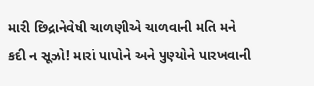મારી છિદ્રાનેવેષી ચાળણીએ ચાળવાની મતિ મને કદી ન સૂઝો! મારાં પાપોને અને પુણ્યોને પારખવાની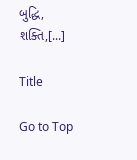બુદ્ધિ, શક્તિ,[...]

Title

Go to Top